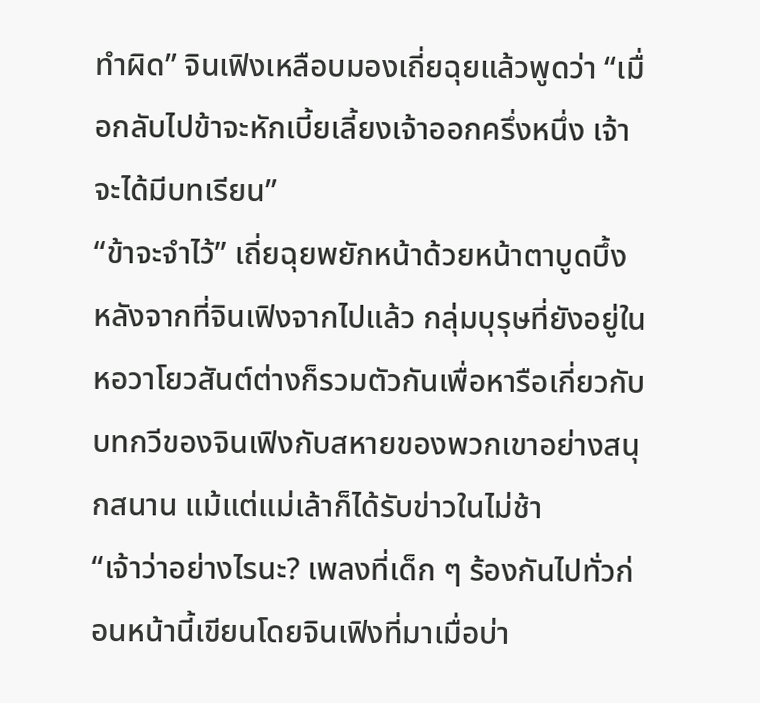ทำผิด” จินเฟิงเหลือบมองเถี่ยฉุยแล้วพูดว่า “เมื่อกลับไปข้าจะหักเบี้ยเลี้ยงเจ้าออกครึ่งหนึ่ง เจ้าจะได้มีบทเรียน”
“ข้าจะจำไว้” เถี่ยฉุยพยักหน้าด้วยหน้าตาบูดบึ้ง
หลังจากที่จินเฟิงจากไปแล้ว กลุ่มบุรุษที่ยังอยู่ในหอวาโยวสันต์ต่างก็รวมตัวกันเพื่อหารือเกี่ยวกับบทกวีของจินเฟิงกับสหายของพวกเขาอย่างสนุกสนาน แม้แต่แม่เล้าก็ได้รับข่าวในไม่ช้า
“เจ้าว่าอย่างไรนะ? เพลงที่เด็ก ๆ ร้องกันไปทั่วก่อนหน้านี้เขียนโดยจินเฟิงที่มาเมื่อบ่า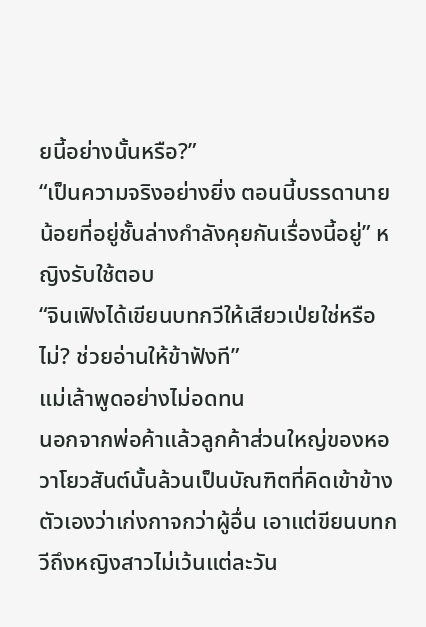ยนี้อย่างนั้นหรือ?”
“เป็นความจริงอย่างยิ่ง ตอนนี้บรรดานายน้อยที่อยู่ชั้นล่างกำลังคุยกันเรื่องนี้อยู่” หญิงรับใช้ตอบ
“จินเฟิงได้เขียนบทกวีให้เสียวเป่ยใช่หรือไม่? ช่วยอ่านให้ข้าฟังที”
แม่เล้าพูดอย่างไม่อดทน
นอกจากพ่อค้าแล้วลูกค้าส่วนใหญ่ของหอวาโยวสันต์นั้นล้วนเป็นบัณฑิตที่คิดเข้าข้างตัวเองว่าเก่งกาจกว่าผู้อื่น เอาแต่ขียนบทกวีถึงหญิงสาวไม่เว้นแต่ละวัน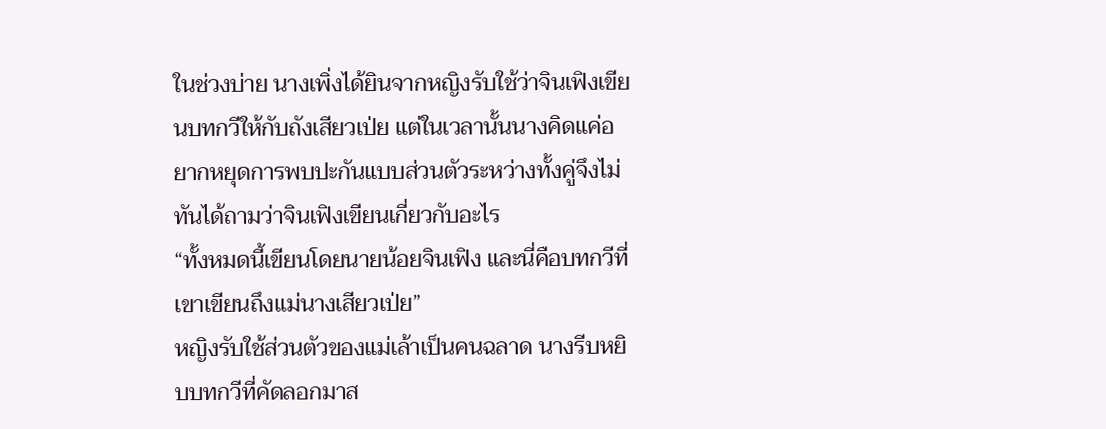ในช่วงบ่าย นางเพิ่งได้ยินจากหญิงรับใช้ว่าจินเฟิงเขียนบทกวีให้กับถังเสียวเป่ย แต่ในเวลานั้นนางคิดแค่อยากหยุดการพบปะกันแบบส่วนตัวระหว่างทั้งคู่จึงไม่ทันได้ถามว่าจินเฟิงเขียนเกี่ยวกับอะไร
“ทั้งหมดนี้เขียนโดยนายน้อยจินเฟิง และนี่คือบทกวีที่เขาเขียนถึงแม่นางเสียวเป่ย”
หญิงรับใช้ส่วนตัวของแม่เล้าเป็นคนฉลาด นางรีบหยิบบทกวีที่คัดลอกมาส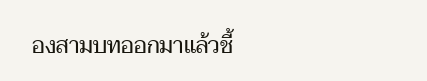องสามบทออกมาแล้วชี้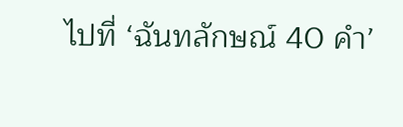ไปที่ ‘ฉันทลักษณ์ 40 คำ’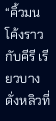“คิ้วมนโค้งราวกับคีรี เรียวบางดั่งหลิวที่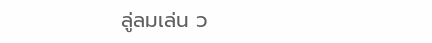ลู่ลมเล่น ว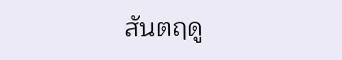สันตฤดู